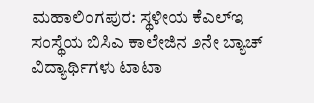ಮಹಾಲಿಂಗಪುರ: ಸ್ಥಳೀಯ ಕೆಎಲ್ಇ ಸಂಸ್ಥೆಯ ಬಿಸಿಎ ಕಾಲೇಜಿನ ೨ನೇ ಬ್ಯಾಚ್ ವಿದ್ಯಾರ್ಥಿಗಳು ಟಾಟಾ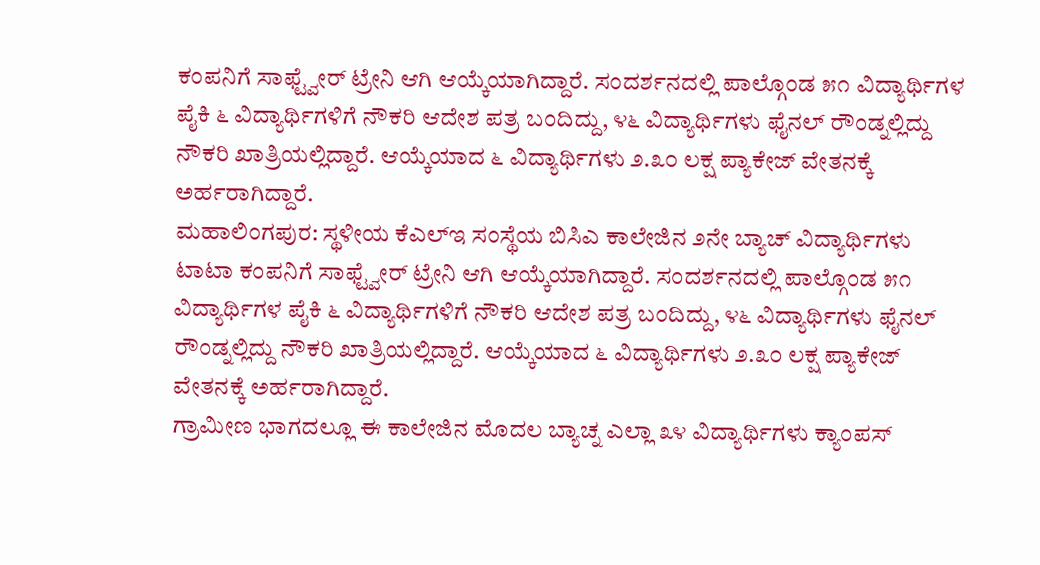ಕಂಪನಿಗೆ ಸಾಫ್ಟ್ವೇರ್ ಟ್ರೇನಿ ಆಗಿ ಆಯ್ಕೆಯಾಗಿದ್ದಾರೆ. ಸಂದರ್ಶನದಲ್ಲಿ ಪಾಲ್ಗೊಂಡ ೫೧ ವಿದ್ಯಾರ್ಥಿಗಳ ಪೈಕಿ ೬ ವಿದ್ಯಾರ್ಥಿಗಳಿಗೆ ನೌಕರಿ ಆದೇಶ ಪತ್ರ ಬಂದಿದ್ದು, ೪೬ ವಿದ್ಯಾರ್ಥಿಗಳು ಫೈನಲ್ ರೌಂಡ್ನಲ್ಲಿದ್ದು ನೌಕರಿ ಖಾತ್ರಿಯಲ್ಲಿದ್ದಾರೆ. ಆಯ್ಕೆಯಾದ ೬ ವಿದ್ಯಾರ್ಥಿಗಳು ೨.೩೦ ಲಕ್ಷ ಪ್ಯಾಕೇಜ್ ವೇತನಕ್ಕೆ ಅರ್ಹರಾಗಿದ್ದಾರೆ.
ಮಹಾಲಿಂಗಪುರ: ಸ್ಥಳೀಯ ಕೆಎಲ್ಇ ಸಂಸ್ಥೆಯ ಬಿಸಿಎ ಕಾಲೇಜಿನ ೨ನೇ ಬ್ಯಾಚ್ ವಿದ್ಯಾರ್ಥಿಗಳು ಟಾಟಾ ಕಂಪನಿಗೆ ಸಾಫ್ಟ್ವೇರ್ ಟ್ರೇನಿ ಆಗಿ ಆಯ್ಕೆಯಾಗಿದ್ದಾರೆ. ಸಂದರ್ಶನದಲ್ಲಿ ಪಾಲ್ಗೊಂಡ ೫೧ ವಿದ್ಯಾರ್ಥಿಗಳ ಪೈಕಿ ೬ ವಿದ್ಯಾರ್ಥಿಗಳಿಗೆ ನೌಕರಿ ಆದೇಶ ಪತ್ರ ಬಂದಿದ್ದು, ೪೬ ವಿದ್ಯಾರ್ಥಿಗಳು ಫೈನಲ್ ರೌಂಡ್ನಲ್ಲಿದ್ದು ನೌಕರಿ ಖಾತ್ರಿಯಲ್ಲಿದ್ದಾರೆ. ಆಯ್ಕೆಯಾದ ೬ ವಿದ್ಯಾರ್ಥಿಗಳು ೨.೩೦ ಲಕ್ಷ ಪ್ಯಾಕೇಜ್ ವೇತನಕ್ಕೆ ಅರ್ಹರಾಗಿದ್ದಾರೆ.
ಗ್ರಾಮೀಣ ಭಾಗದಲ್ಲೂ ಈ ಕಾಲೇಜಿನ ಮೊದಲ ಬ್ಯಾಚ್ನ ಎಲ್ಲಾ ೩೪ ವಿದ್ಯಾರ್ಥಿಗಳು ಕ್ಯಾಂಪಸ್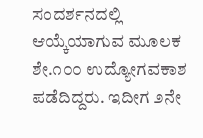ಸಂದರ್ಶನದಲ್ಲಿ ಆಯ್ಕೆಯಾಗುವ ಮೂಲಕ ಶೇ.೧೦೦ ಉದ್ಯೋಗವಕಾಶ ಪಡೆದಿದ್ದರು. ಇದೀಗ ೨ನೇ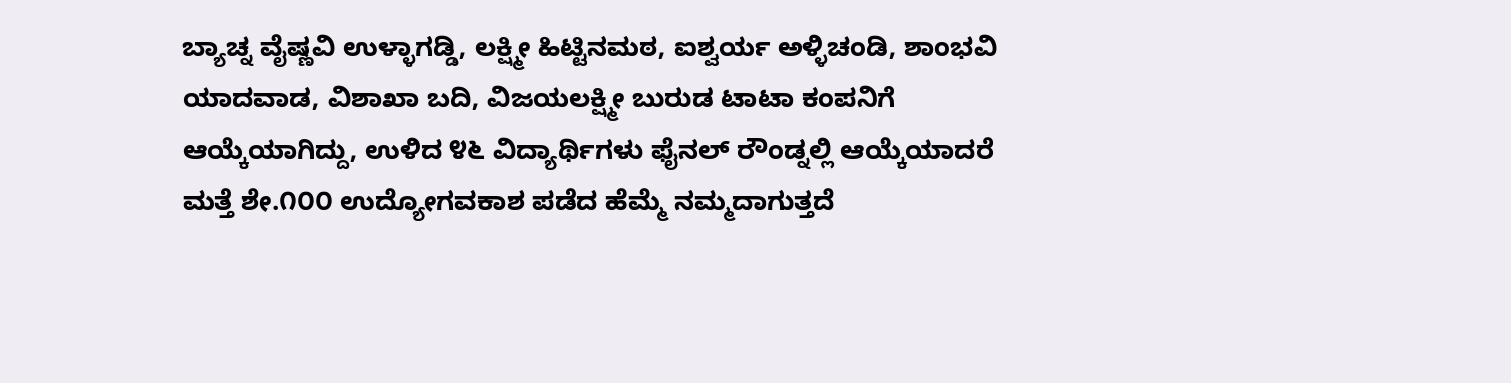ಬ್ಯಾಚ್ನ ವೈಷ್ಣವಿ ಉಳ್ಳಾಗಡ್ಡಿ, ಲಕ್ಷ್ಮೀ ಹಿಟ್ಟಿನಮಠ, ಐಶ್ವರ್ಯ ಅಳ್ಳಿಚಂಡಿ, ಶಾಂಭವಿ ಯಾದವಾಡ, ವಿಶಾಖಾ ಬದಿ, ವಿಜಯಲಕ್ಷ್ಮೀ ಬುರುಡ ಟಾಟಾ ಕಂಪನಿಗೆ ಆಯ್ಕೆಯಾಗಿದ್ದು, ಉಳಿದ ೪೬ ವಿದ್ಯಾರ್ಥಿಗಳು ಫೈನಲ್ ರೌಂಡ್ನಲ್ಲಿ ಆಯ್ಕೆಯಾದರೆ ಮತ್ತೆ ಶೇ.೧೦೦ ಉದ್ಯೋಗವಕಾಶ ಪಡೆದ ಹೆಮ್ಮೆ ನಮ್ಮದಾಗುತ್ತದೆ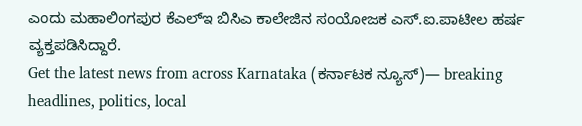ಎಂದು ಮಹಾಲಿಂಗಪುರ ಕೆಎಲ್ಇ ಬಿಸಿಎ ಕಾಲೇಜಿನ ಸಂಯೋಜಕ ಎಸ್.ಐ.ಪಾಟೀಲ ಹರ್ಷ ವ್ಯಕ್ತಪಡಿಸಿದ್ದಾರೆ.
Get the latest news from across Karnataka (ಕರ್ನಾಟಕ ನ್ಯೂಸ್)— breaking headlines, politics, local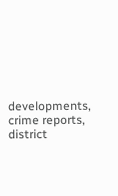developments, crime reports, district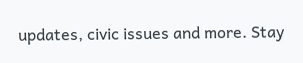updates, civic issues and more. Stay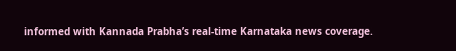informed with Kannada Prabha’s real‑time Karnataka news coverage.